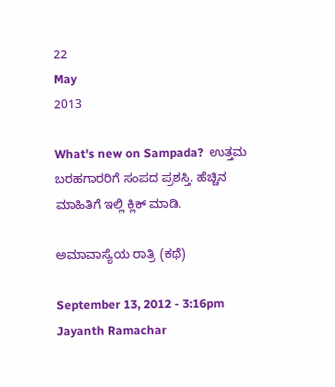22
May
2013

What's new on Sampada?  ಉತ್ತಮ ಬರಹಗಾರರಿಗೆ ಸಂಪದ ಪ್ರಶಸ್ತಿ. ಹೆಚ್ಚಿನ ಮಾಹಿತಿಗೆ ಇಲ್ಲಿ ಕ್ಲಿಕ್ ಮಾಡಿ.

ಅಮಾವಾಸ್ಯೆಯ ರಾತ್ರಿ (ಕಥೆ)

September 13, 2012 - 3:16pm
Jayanth Ramachar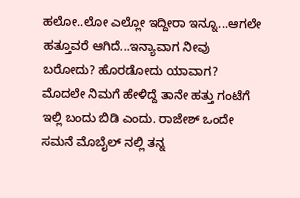ಹಲೋ..ಲೋ ಎಲ್ಲೋ ಇದ್ದೀರಾ ಇನ್ನೂ...ಆಗಲೇ ಹತ್ತೂವರೆ ಆಗಿದೆ...ಇನ್ಯಾವಾಗ ನೀವು ಬರೋದು? ಹೊರಡೋದು ಯಾವಾಗ? ಮೊದಲೇ ನಿಮಗೆ ಹೇಳಿದ್ದೆ ತಾನೇ ಹತ್ತು ಗಂಟೆಗೆ ಇಲ್ಲಿ ಬಂದು ಬಿಡಿ ಎಂದು. ರಾಜೇಶ್ ಒಂದೇ ಸಮನೆ ಮೊಬೈಲ್ ನಲ್ಲಿ ತನ್ನ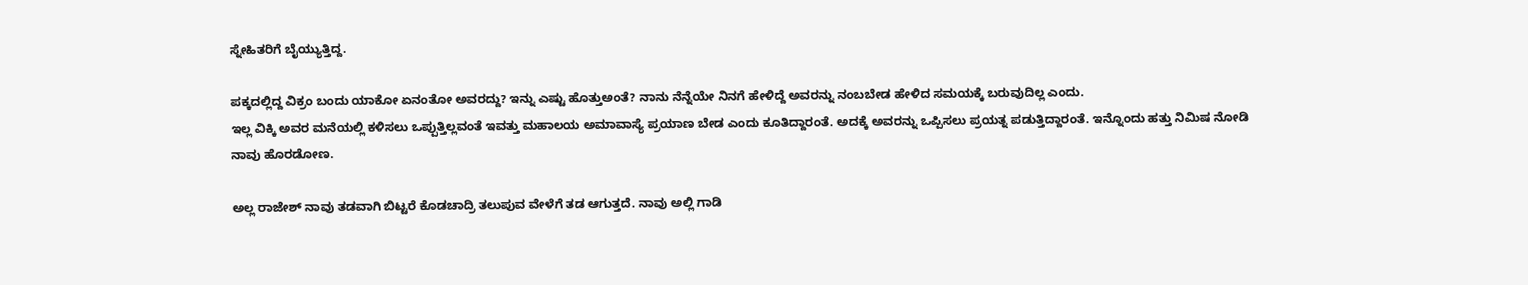ಸ್ನೇಹಿತರಿಗೆ ಬೈಯ್ಯುತ್ತಿದ್ದ.

ಪಕ್ಕದಲ್ಲಿದ್ದ ವಿಕ್ರಂ ಬಂದು ಯಾಕೋ ಏನಂತೋ ಅವರದ್ದು? ಇನ್ನು ಎಷ್ಟು ಹೊತ್ತುಅಂತೆ? ನಾನು ನೆನ್ನೆಯೇ ನಿನಗೆ ಹೇಳಿದ್ದೆ ಅವರನ್ನು ನಂಬಬೇಡ ಹೇಳಿದ ಸಮಯಕ್ಕೆ ಬರುವುದಿಲ್ಲ ಎಂದು.
ಇಲ್ಲ ವಿಕ್ಕಿ ಅವರ ಮನೆಯಲ್ಲಿ ಕಳಿಸಲು ಒಪ್ಪುತ್ತಿಲ್ಲವಂತೆ ಇವತ್ತು ಮಹಾಲಯ ಅಮಾವಾಸ್ಯೆ ಪ್ರಯಾಣ ಬೇಡ ಎಂದು ಕೂತಿದ್ದಾರಂತೆ. ಅದಕ್ಕೆ ಅವರನ್ನು ಒಪ್ಪಿಸಲು ಪ್ರಯತ್ನ ಪಡುತ್ತಿದ್ದಾರಂತೆ. ಇನ್ನೊಂದು ಹತ್ತು ನಿಮಿಷ ನೋಡಿ ನಾವು ಹೊರಡೋಣ.

ಅಲ್ಲ ರಾಜೇಶ್ ನಾವು ತಡವಾಗಿ ಬಿಟ್ಟರೆ ಕೊಡಚಾದ್ರಿ ತಲುಪುವ ವೇಳೆಗೆ ತಡ ಆಗುತ್ತದೆ. ನಾವು ಅಲ್ಲಿ ಗಾಡಿ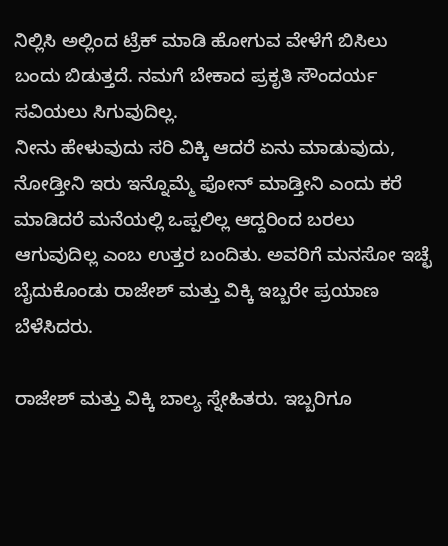ನಿಲ್ಲಿಸಿ ಅಲ್ಲಿಂದ ಟ್ರೆಕ್ ಮಾಡಿ ಹೋಗುವ ವೇಳೆಗೆ ಬಿಸಿಲು ಬಂದು ಬಿಡುತ್ತದೆ. ನಮಗೆ ಬೇಕಾದ ಪ್ರಕೃತಿ ಸೌಂದರ್ಯ ಸವಿಯಲು ಸಿಗುವುದಿಲ್ಲ.
ನೀನು ಹೇಳುವುದು ಸರಿ ವಿಕ್ಕಿ ಆದರೆ ಏನು ಮಾಡುವುದು, ನೋಡ್ತೀನಿ ಇರು ಇನ್ನೊಮ್ಮೆ ಫೋನ್ ಮಾಡ್ತೀನಿ ಎಂದು ಕರೆ ಮಾಡಿದರೆ ಮನೆಯಲ್ಲಿ ಒಪ್ಪಲಿಲ್ಲ ಆದ್ದರಿಂದ ಬರಲು ಆಗುವುದಿಲ್ಲ ಎಂಬ ಉತ್ತರ ಬಂದಿತು. ಅವರಿಗೆ ಮನಸೋ ಇಚ್ಛೆ ಬೈದುಕೊಂಡು ರಾಜೇಶ್ ಮತ್ತು ವಿಕ್ಕಿ ಇಬ್ಬರೇ ಪ್ರಯಾಣ ಬೆಳೆಸಿದರು.

ರಾಜೇಶ್ ಮತ್ತು ವಿಕ್ಕಿ ಬಾಲ್ಯ ಸ್ನೇಹಿತರು. ಇಬ್ಬರಿಗೂ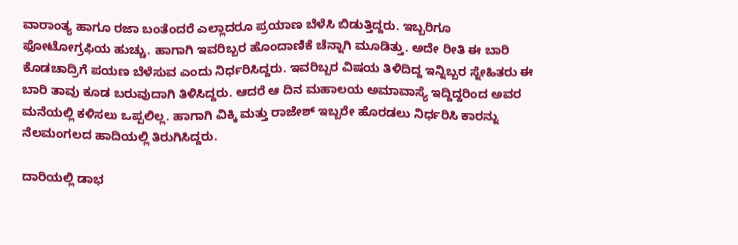ವಾರಾಂತ್ಯ ಹಾಗೂ ರಜಾ ಬಂತೆಂದರೆ ಎಲ್ಲಾದರೂ ಪ್ರಯಾಣ ಬೆಳೆಸಿ ಬಿಡುತ್ತಿದ್ದರು. ಇಬ್ಬರಿಗೂ ಫೋಟೋಗ್ರಫಿಯ ಹುಚ್ಚು. ಹಾಗಾಗಿ ಇವರಿಬ್ಬರ ಹೊಂದಾಣಿಕೆ ಚೆನ್ನಾಗಿ ಮೂಡಿತ್ತು. ಅದೇ ರೀತಿ ಈ ಬಾರಿ ಕೊಡಚಾದ್ರಿಗೆ ಪಯಣ ಬೆಳೆಸುವ ಎಂದು ನಿರ್ಧರಿಸಿದ್ದರು. ಇವರಿಬ್ಬರ ವಿಷಯ ತಿಳಿದಿದ್ದ ಇನ್ನಿಬ್ಬರ ಸ್ನೇಹಿತರು ಈ ಬಾರಿ ತಾವು ಕೂಡ ಬರುವುದಾಗಿ ತಿಳಿಸಿದ್ದರು. ಆದರೆ ಆ ದಿನ ಮಹಾಲಯ ಅಮಾವಾಸ್ಯೆ ಇದ್ದಿದ್ದರಿಂದ ಅವರ ಮನೆಯಲ್ಲಿ ಕಳಿಸಲು ಒಪ್ಪಲಿಲ್ಲ. ಹಾಗಾಗಿ ವಿಕ್ಕಿ ಮತ್ತು ರಾಜೇಶ್ ಇಬ್ಬರೇ ಹೊರಡಲು ನಿರ್ಧರಿಸಿ ಕಾರನ್ನು ನೆಲಮಂಗಲದ ಹಾದಿಯಲ್ಲಿ ತಿರುಗಿಸಿದ್ದರು.

ದಾರಿಯಲ್ಲಿ ಡಾಭ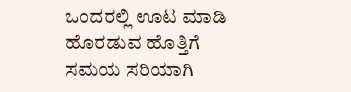ಒಂದರಲ್ಲಿ ಊಟ ಮಾಡಿ ಹೊರಡುವ ಹೊತ್ತಿಗೆ ಸಮಯ ಸರಿಯಾಗಿ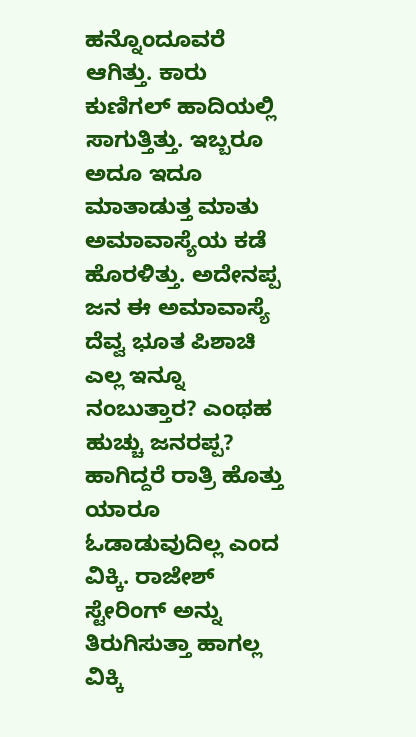ಹನ್ನೊಂದೂವರೆ ಆಗಿತ್ತು. ಕಾರು ಕುಣಿಗಲ್ ಹಾದಿಯಲ್ಲಿ ಸಾಗುತ್ತಿತ್ತು. ಇಬ್ಬರೂ ಅದೂ ಇದೂ ಮಾತಾಡುತ್ತ ಮಾತು ಅಮಾವಾಸ್ಯೆಯ ಕಡೆ ಹೊರಳಿತ್ತು. ಅದೇನಪ್ಪ ಜನ ಈ ಅಮಾವಾಸ್ಯೆ ದೆವ್ವ ಭೂತ ಪಿಶಾಚಿ ಎಲ್ಲ ಇನ್ನೂ ನಂಬುತ್ತಾರ? ಎಂಥಹ ಹುಚ್ಚು ಜನರಪ್ಪ? ಹಾಗಿದ್ದರೆ ರಾತ್ರಿ ಹೊತ್ತು ಯಾರೂ ಓಡಾಡುವುದಿಲ್ಲ ಎಂದ ವಿಕ್ಕಿ. ರಾಜೇಶ್ ಸ್ಟೇರಿಂಗ್ ಅನ್ನು ತಿರುಗಿಸುತ್ತಾ ಹಾಗಲ್ಲ ವಿಕ್ಕಿ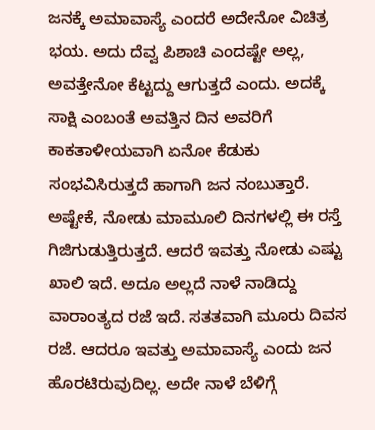ಜನಕ್ಕೆ ಅಮಾವಾಸ್ಯೆ ಎಂದರೆ ಅದೇನೋ ವಿಚಿತ್ರ ಭಯ. ಅದು ದೆವ್ವ ಪಿಶಾಚಿ ಎಂದಷ್ಟೇ ಅಲ್ಲ, ಅವತ್ತೇನೋ ಕೆಟ್ಟದ್ದು ಆಗುತ್ತದೆ ಎಂದು. ಅದಕ್ಕೆ ಸಾಕ್ಷಿ ಎಂಬಂತೆ ಅವತ್ತಿನ ದಿನ ಅವರಿಗೆ ಕಾಕತಾಳೀಯವಾಗಿ ಏನೋ ಕೆಡುಕು ಸಂಭವಿಸಿರುತ್ತದೆ ಹಾಗಾಗಿ ಜನ ನಂಬುತ್ತಾರೆ. ಅಷ್ಟೇಕೆ, ನೋಡು ಮಾಮೂಲಿ ದಿನಗಳಲ್ಲಿ ಈ ರಸ್ತೆ ಗಿಜಿಗುಡುತ್ತಿರುತ್ತದೆ. ಆದರೆ ಇವತ್ತು ನೋಡು ಎಷ್ಟು ಖಾಲಿ ಇದೆ. ಅದೂ ಅಲ್ಲದೆ ನಾಳೆ ನಾಡಿದ್ದು ವಾರಾಂತ್ಯದ ರಜೆ ಇದೆ. ಸತತವಾಗಿ ಮೂರು ದಿವಸ ರಜೆ. ಆದರೂ ಇವತ್ತು ಅಮಾವಾಸ್ಯೆ ಎಂದು ಜನ ಹೊರಟಿರುವುದಿಲ್ಲ. ಅದೇ ನಾಳೆ ಬೆಳಿಗ್ಗೆ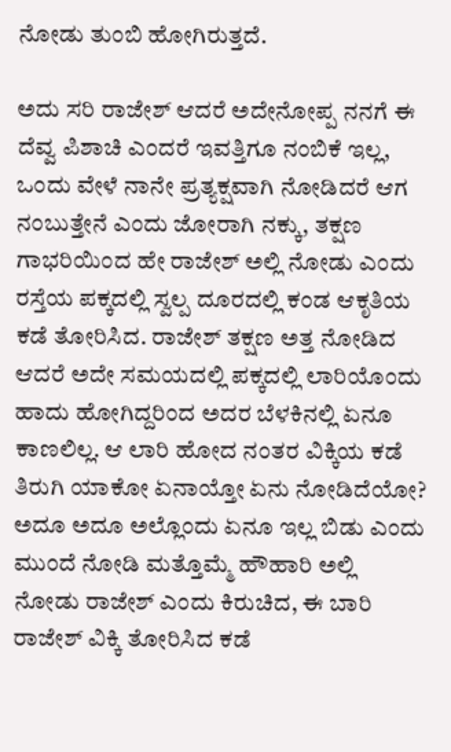ನೋಡು ತುಂಬಿ ಹೋಗಿರುತ್ತದೆ.

ಅದು ಸರಿ ರಾಜೇಶ್ ಆದರೆ ಅದೇನೋಪ್ಪ ನನಗೆ ಈ ದೆವ್ವ ಪಿಶಾಚಿ ಎಂದರೆ ಇವತ್ತಿಗೂ ನಂಬಿಕೆ ಇಲ್ಲ, ಒಂದು ವೇಳೆ ನಾನೇ ಪ್ರತ್ಯಕ್ಷವಾಗಿ ನೋಡಿದರೆ ಆಗ ನಂಬುತ್ತೇನೆ ಎಂದು ಜೋರಾಗಿ ನಕ್ಕು, ತಕ್ಷಣ ಗಾಭರಿಯಿಂದ ಹೇ ರಾಜೇಶ್ ಅಲ್ಲಿ ನೋಡು ಎಂದು ರಸ್ತೆಯ ಪಕ್ಕದಲ್ಲಿ ಸ್ವಲ್ಪ ದೂರದಲ್ಲಿ ಕಂಡ ಆಕೃತಿಯ ಕಡೆ ತೋರಿಸಿದ. ರಾಜೇಶ್ ತಕ್ಷಣ ಅತ್ತ ನೋಡಿದ ಆದರೆ ಅದೇ ಸಮಯದಲ್ಲಿ ಪಕ್ಕದಲ್ಲಿ ಲಾರಿಯೊಂದು ಹಾದು ಹೋಗಿದ್ದರಿಂದ ಅದರ ಬೆಳಕಿನಲ್ಲಿ ಏನೂ ಕಾಣಲಿಲ್ಲ. ಆ ಲಾರಿ ಹೋದ ನಂತರ ವಿಕ್ಕಿಯ ಕಡೆ ತಿರುಗಿ ಯಾಕೋ ಏನಾಯ್ತೋ ಏನು ನೋಡಿದೆಯೋ? ಅದೂ ಅದೂ ಅಲ್ಲೊಂದು ಏನೂ ಇಲ್ಲ ಬಿಡು ಎಂದು ಮುಂದೆ ನೋಡಿ ಮತ್ತೊಮ್ಮೆ ಹೌಹಾರಿ ಅಲ್ಲಿ ನೋಡು ರಾಜೇಶ್ ಎಂದು ಕಿರುಚಿದ, ಈ ಬಾರಿ ರಾಜೇಶ್ ವಿಕ್ಕಿ ತೋರಿಸಿದ ಕಡೆ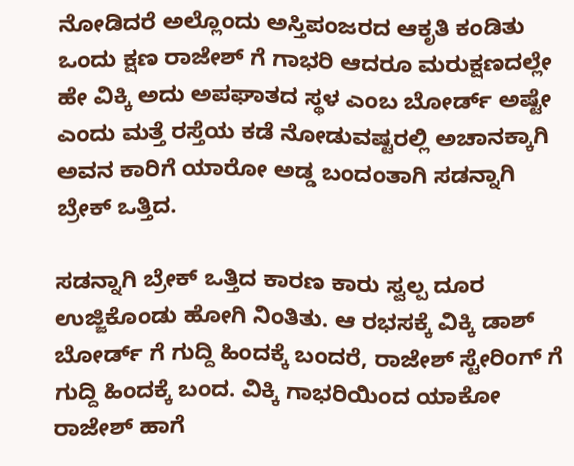ನೋಡಿದರೆ ಅಲ್ಲೊಂದು ಅಸ್ತಿಪಂಜರದ ಆಕೃತಿ ಕಂಡಿತು ಒಂದು ಕ್ಷಣ ರಾಜೇಶ್ ಗೆ ಗಾಭರಿ ಆದರೂ ಮರುಕ್ಷಣದಲ್ಲೇ ಹೇ ವಿಕ್ಕಿ ಅದು ಅಪಘಾತದ ಸ್ಥಳ ಎಂಬ ಬೋರ್ಡ್ ಅಷ್ಟೇ ಎಂದು ಮತ್ತೆ ರಸ್ತೆಯ ಕಡೆ ನೋಡುವಷ್ಟರಲ್ಲಿ ಅಚಾನಕ್ಕಾಗಿ ಅವನ ಕಾರಿಗೆ ಯಾರೋ ಅಡ್ಡ ಬಂದಂತಾಗಿ ಸಡನ್ನಾಗಿ ಬ್ರೇಕ್ ಒತ್ತಿದ.

ಸಡನ್ನಾಗಿ ಬ್ರೇಕ್ ಒತ್ತಿದ ಕಾರಣ ಕಾರು ಸ್ವಲ್ಪ ದೂರ ಉಜ್ಜಿಕೊಂಡು ಹೋಗಿ ನಿಂತಿತು. ಆ ರಭಸಕ್ಕೆ ವಿಕ್ಕಿ ಡಾಶ್ ಬೋರ್ಡ್ ಗೆ ಗುದ್ದಿ ಹಿಂದಕ್ಕೆ ಬಂದರೆ, ರಾಜೇಶ್ ಸ್ಟೇರಿಂಗ್ ಗೆ ಗುದ್ದಿ ಹಿಂದಕ್ಕೆ ಬಂದ. ವಿಕ್ಕಿ ಗಾಭರಿಯಿಂದ ಯಾಕೋ ರಾಜೇಶ್ ಹಾಗೆ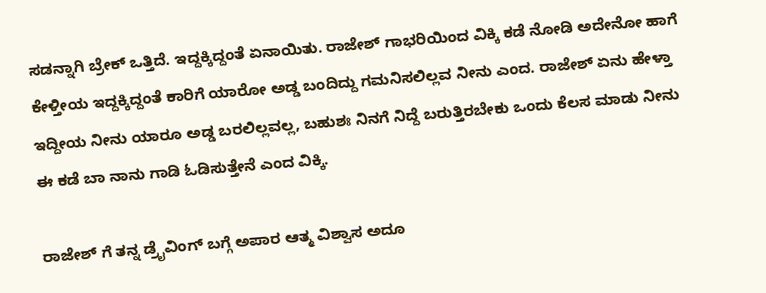ಸಡನ್ನಾಗಿ ಬ್ರೇಕ್ ಒತ್ತಿದೆ. ಇದ್ದಕ್ಕಿದ್ದಂತೆ ಏನಾಯಿತು. ರಾಜೇಶ್ ಗಾಭರಿಯಿಂದ ವಿಕ್ಕಿ ಕಡೆ ನೋಡಿ ಅದೇನೋ ಹಾಗೆ ಕೇಳ್ತೀಯ ಇದ್ದಕ್ಕಿದ್ದಂತೆ ಕಾರಿಗೆ ಯಾರೋ ಅಡ್ಡ ಬಂದಿದ್ದು ಗಮನಿಸಲಿಲ್ಲವ ನೀನು ಎಂದ. ರಾಜೇಶ್ ಏನು ಹೇಳ್ತಾ ಇದ್ದೀಯ ನೀನು ಯಾರೂ ಅಡ್ಡ ಬರಲಿಲ್ಲವಲ್ಲ, ಬಹುಶಃ ನಿನಗೆ ನಿದ್ದೆ ಬರುತ್ತಿರಬೇಕು ಒಂದು ಕೆಲಸ ಮಾಡು ನೀನು ಈ ಕಡೆ ಬಾ ನಾನು ಗಾಡಿ ಓಡಿಸುತ್ತೇನೆ ಎಂದ ವಿಕ್ಕಿ.

ರಾಜೇಶ್ ಗೆ ತನ್ನ ಡ್ರೈವಿಂಗ್ ಬಗ್ಗೆ ಅಪಾರ ಆತ್ಮ ವಿಶ್ವಾಸ ಅದೂ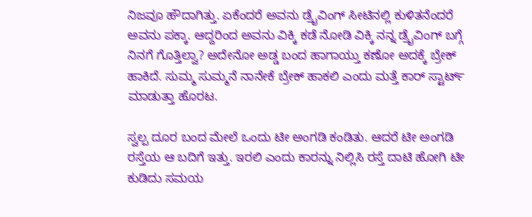ನಿಜವೂ ಹೌದಾಗಿತ್ತು. ಏಕೆಂದರೆ ಅವನು ಡ್ರೈವಿಂಗ್ ಸೀಟಿನಲ್ಲಿ ಕುಳಿತನೆಂದರೆ ಅವನು ಪಕ್ಕಾ. ಆದ್ದರಿಂದ ಅವನು ವಿಕ್ಕಿ ಕಡೆ ನೋಡಿ ವಿಕ್ಕಿ ನನ್ನ ಡ್ರೈವಿಂಗ್ ಬಗ್ಗೆ ನಿನಗೆ ಗೊತ್ತಿಲ್ವಾ? ಅದೇನೋ ಅಡ್ಡ ಬಂದ ಹಾಗಾಯ್ತು ಕಣೋ ಅದಕ್ಕೆ ಬ್ರೇಕ್ ಹಾಕಿದೆ. ಸುಮ್ಮ ಸುಮ್ಮನೆ ನಾನೇಕೆ ಬ್ರೇಕ್ ಹಾಕಲಿ ಎಂದು ಮತ್ತೆ ಕಾರ್ ಸ್ಟಾರ್ಟ್ ಮಾಡುತ್ತಾ ಹೊರಟ.

ಸ್ವಲ್ಪ ದೂರ ಬಂದ ಮೇಲೆ ಒಂದು ಟೀ ಅಂಗಡಿ ಕಂಡಿತು. ಆದರೆ ಟೀ ಅಂಗಡಿ ರಸ್ತೆಯ ಆ ಬದಿಗೆ ಇತ್ತು. ಇರಲಿ ಎಂದು ಕಾರನ್ನು ನಿಲ್ಲಿಸಿ ರಸ್ತೆ ದಾಟಿ ಹೋಗಿ ಟೀ ಕುಡಿದು ಸಮಯ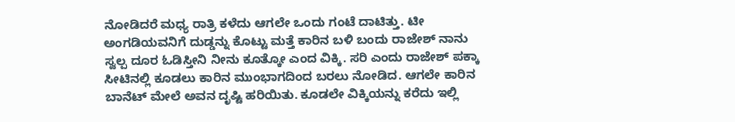ನೋಡಿದರೆ ಮಧ್ಯ ರಾತ್ರಿ ಕಳೆದು ಆಗಲೇ ಒಂದು ಗಂಟೆ ದಾಟಿತ್ತು. ಟೀ ಅಂಗಡಿಯವನಿಗೆ ದುಡ್ಡನ್ನು ಕೊಟ್ಟು ಮತ್ತೆ ಕಾರಿನ ಬಳಿ ಬಂದು ರಾಜೇಶ್ ನಾನು ಸ್ವಲ್ಪ ದೂರ ಓಡಿಸ್ತೀನಿ ನೀನು ಕೂತ್ಕೋ ಎಂದ ವಿಕ್ಕಿ. ಸರಿ ಎಂದು ರಾಜೇಶ್ ಪಕ್ಕಾ ಸೀಟಿನಲ್ಲಿ ಕೂಡಲು ಕಾರಿನ ಮುಂಭಾಗದಿಂದ ಬರಲು ನೋಡಿದ. ಆಗಲೇ ಕಾರಿನ ಬಾನೆಟ್ ಮೇಲೆ ಅವನ ದೃಷ್ಟಿ ಹರಿಯಿತು. ಕೂಡಲೇ ವಿಕ್ಕಿಯನ್ನು ಕರೆದು ಇಲ್ಲಿ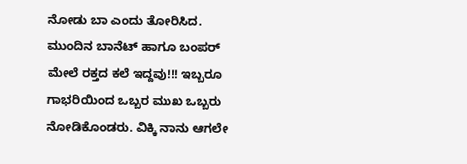ನೋಡು ಬಾ ಎಂದು ತೋರಿಸಿದ. ಮುಂದಿನ ಬಾನೆಟ್ ಹಾಗೂ ಬಂಪರ್ ಮೇಲೆ ರಕ್ತದ ಕಲೆ ಇದ್ದವು!!! ಇಬ್ಬರೂ ಗಾಭರಿಯಿಂದ ಒಬ್ಬರ ಮುಖ ಒಬ್ಬರು ನೋಡಿಕೊಂಡರು. ವಿಕ್ಕಿ ನಾನು ಆಗಲೇ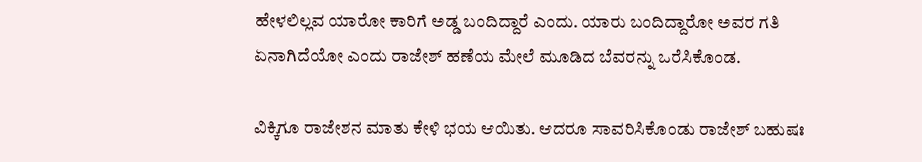ಹೇಳಲಿಲ್ಲವ ಯಾರೋ ಕಾರಿಗೆ ಅಡ್ಡ ಬಂದಿದ್ದಾರೆ ಎಂದು. ಯಾರು ಬಂದಿದ್ದಾರೋ ಅವರ ಗತಿ ಏನಾಗಿದೆಯೋ ಎಂದು ರಾಜೇಶ್ ಹಣೆಯ ಮೇಲೆ ಮೂಡಿದ ಬೆವರನ್ನು ಒರೆಸಿಕೊಂಡ.

ವಿಕ್ಕಿಗೂ ರಾಜೇಶನ ಮಾತು ಕೇಳಿ ಭಯ ಆಯಿತು. ಆದರೂ ಸಾವರಿಸಿಕೊಂಡು ರಾಜೇಶ್ ಬಹುಷಃ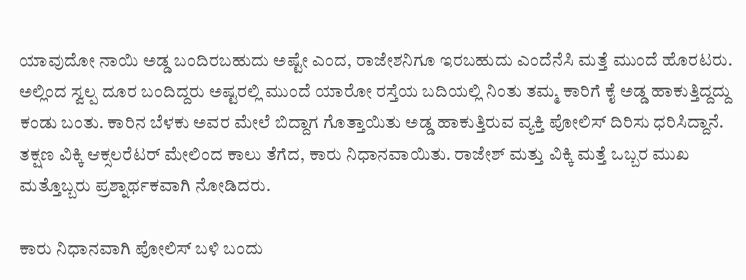ಯಾವುದೋ ನಾಯಿ ಅಡ್ಡ ಬಂದಿರಬಹುದು ಅಷ್ಟೇ ಎಂದ, ರಾಜೇಶನಿಗೂ ಇರಬಹುದು ಎಂದೆನೆಸಿ ಮತ್ತೆ ಮುಂದೆ ಹೊರಟರು. ಅಲ್ಲಿಂದ ಸ್ವಲ್ಪ ದೂರ ಬಂದಿದ್ದರು ಅಷ್ಟರಲ್ಲಿ ಮುಂದೆ ಯಾರೋ ರಸ್ತೆಯ ಬದಿಯಲ್ಲಿ ನಿಂತು ತಮ್ಮ ಕಾರಿಗೆ ಕೈ ಅಡ್ಡ ಹಾಕುತ್ತಿದ್ದದ್ದು ಕಂಡು ಬಂತು. ಕಾರಿನ ಬೆಳಕು ಅವರ ಮೇಲೆ ಬಿದ್ದಾಗ ಗೊತ್ತಾಯಿತು ಅಡ್ಡ ಹಾಕುತ್ತಿರುವ ವ್ಯಕ್ತಿ ಪೋಲಿಸ್ ದಿರಿಸು ಧರಿಸಿದ್ದಾನೆ. ತಕ್ಷಣ ವಿಕ್ಕಿ ಆಕ್ಸಲರೆಟರ್ ಮೇಲಿಂದ ಕಾಲು ತೆಗೆದ, ಕಾರು ನಿಧಾನವಾಯಿತು. ರಾಜೇಶ್ ಮತ್ತು ವಿಕ್ಕಿ ಮತ್ತೆ ಒಬ್ಬರ ಮುಖ ಮತ್ತೊಬ್ಬರು ಪ್ರಶ್ನಾರ್ಥಕವಾಗಿ ನೋಡಿದರು.

ಕಾರು ನಿಧಾನವಾಗಿ ಪೋಲಿಸ್ ಬಳಿ ಬಂದು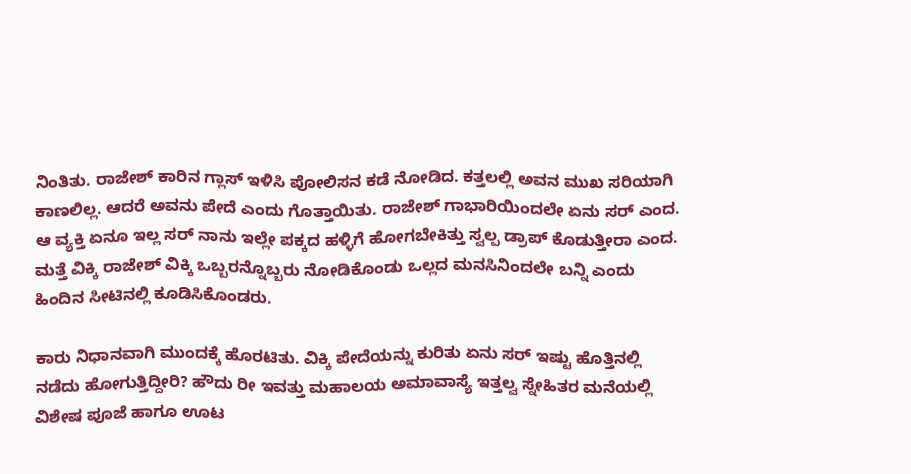ನಿಂತಿತು. ರಾಜೇಶ್ ಕಾರಿನ ಗ್ಲಾಸ್ ಇಳಿಸಿ ಪೋಲಿಸನ ಕಡೆ ನೋಡಿದ. ಕತ್ತಲಲ್ಲಿ ಅವನ ಮುಖ ಸರಿಯಾಗಿ ಕಾಣಲಿಲ್ಲ. ಆದರೆ ಅವನು ಪೇದೆ ಎಂದು ಗೊತ್ತಾಯಿತು. ರಾಜೇಶ್ ಗಾಭಾರಿಯಿಂದಲೇ ಏನು ಸರ್ ಎಂದ. ಆ ವ್ಯಕ್ತಿ ಏನೂ ಇಲ್ಲ ಸರ್ ನಾನು ಇಲ್ಲೇ ಪಕ್ಕದ ಹಳ್ಳಿಗೆ ಹೋಗಬೇಕಿತ್ತು ಸ್ವಲ್ಪ ಡ್ರಾಪ್ ಕೊಡುತ್ತೀರಾ ಎಂದ. ಮತ್ತೆ ವಿಕ್ಕಿ ರಾಜೇಶ್ ವಿಕ್ಕಿ ಒಬ್ಬರನ್ನೊಬ್ಬರು ನೋಡಿಕೊಂಡು ಒಲ್ಲದ ಮನಸಿನಿಂದಲೇ ಬನ್ನಿ ಎಂದು ಹಿಂದಿನ ಸೀಟಿನಲ್ಲಿ ಕೂಡಿಸಿಕೊಂಡರು.

ಕಾರು ನಿಧಾನವಾಗಿ ಮುಂದಕ್ಕೆ ಹೊರಟಿತು. ವಿಕ್ಕಿ ಪೇದೆಯನ್ನು ಕುರಿತು ಏನು ಸರ್ ಇಷ್ಟು ಹೊತ್ತಿನಲ್ಲಿ ನಡೆದು ಹೋಗುತ್ತಿದ್ದೀರಿ? ಹೌದು ರೀ ಇವತ್ತು ಮಹಾಲಯ ಅಮಾವಾಸ್ಯೆ ಇತ್ತಲ್ವ ಸ್ನೇಹಿತರ ಮನೆಯಲ್ಲಿ ವಿಶೇಷ ಪೂಜೆ ಹಾಗೂ ಊಟ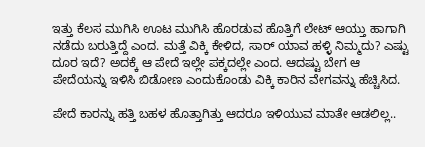ಇತ್ತು ಕೆಲಸ ಮುಗಿಸಿ ಊಟ ಮುಗಿಸಿ ಹೊರಡುವ ಹೊತ್ತಿಗೆ ಲೇಟ್ ಆಯ್ತು ಹಾಗಾಗಿ ನಡೆದು ಬರುತ್ತಿದ್ದೆ ಎಂದ. ಮತ್ತೆ ವಿಕ್ಕಿ ಕೇಳಿದ, ಸಾರ್ ಯಾವ ಹಳ್ಳಿ ನಿಮ್ಮದು? ಎಷ್ಟು ದೂರ ಇದೆ? ಅದಕ್ಕೆ ಆ ಪೇದೆ ಇಲ್ಲೇ ಪಕ್ಕದಲ್ಲೇ ಎಂದ. ಆದಷ್ಟು ಬೇಗ ಆ ಪೇದೆಯನ್ನು ಇಳಿಸಿ ಬಿಡೋಣ ಎಂದುಕೊಂಡು ವಿಕ್ಕಿ ಕಾರಿನ ವೇಗವನ್ನು ಹೆಚ್ಚಿಸಿದ.

ಪೇದೆ ಕಾರನ್ನು ಹತ್ತಿ ಬಹಳ ಹೊತ್ತಾಗಿತ್ತು ಆದರೂ ಇಳಿಯುವ ಮಾತೇ ಆಡಲಿಲ್ಲ..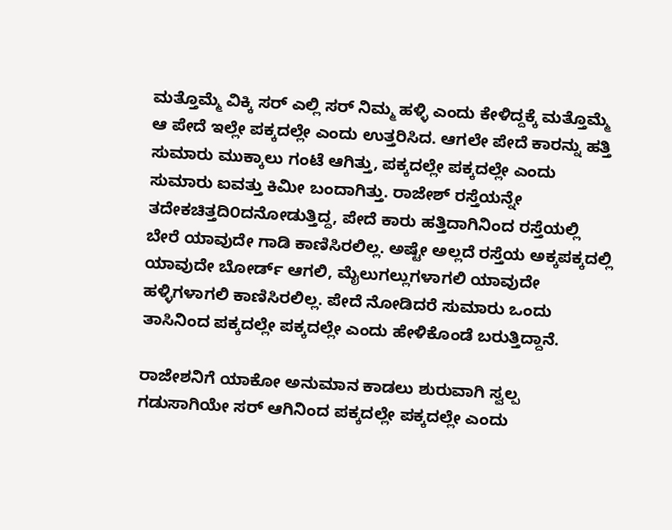ಮತ್ತೊಮ್ಮೆ ವಿಕ್ಕಿ ಸರ್ ಎಲ್ಲಿ ಸರ್ ನಿಮ್ಮ ಹಳ್ಳಿ ಎಂದು ಕೇಳಿದ್ದಕ್ಕೆ ಮತ್ತೊಮ್ಮೆ ಆ ಪೇದೆ ಇಲ್ಲೇ ಪಕ್ಕದಲ್ಲೇ ಎಂದು ಉತ್ತರಿಸಿದ. ಆಗಲೇ ಪೇದೆ ಕಾರನ್ನು ಹತ್ತಿ ಸುಮಾರು ಮುಕ್ಕಾಲು ಗಂಟೆ ಆಗಿತ್ತು, ಪಕ್ಕದಲ್ಲೇ ಪಕ್ಕದಲ್ಲೇ ಎಂದು ಸುಮಾರು ಐವತ್ತು ಕಿಮೀ ಬಂದಾಗಿತ್ತು. ರಾಜೇಶ್ ರಸ್ತೆಯನ್ನೇ ತದೇಕಚಿತ್ತದಿ೦ದನೋಡುತ್ತಿದ್ದ, ಪೇದೆ ಕಾರು ಹತ್ತಿದಾಗಿನಿಂದ ರಸ್ತೆಯಲ್ಲಿ ಬೇರೆ ಯಾವುದೇ ಗಾಡಿ ಕಾಣಿಸಿರಲಿಲ್ಲ. ಅಷ್ಟೇ ಅಲ್ಲದೆ ರಸ್ತೆಯ ಅಕ್ಕಪಕ್ಕದಲ್ಲಿ ಯಾವುದೇ ಬೋರ್ಡ್ ಆಗಲಿ, ಮೈಲುಗಲ್ಲುಗಳಾಗಲಿ ಯಾವುದೇ ಹಳ್ಳಿಗಳಾಗಲಿ ಕಾಣಿಸಿರಲಿಲ್ಲ. ಪೇದೆ ನೋಡಿದರೆ ಸುಮಾರು ಒಂದು ತಾಸಿನಿಂದ ಪಕ್ಕದಲ್ಲೇ ಪಕ್ಕದಲ್ಲೇ ಎಂದು ಹೇಳಿಕೊಂಡೆ ಬರುತ್ತಿದ್ದಾನೆ.

ರಾಜೇಶನಿಗೆ ಯಾಕೋ ಅನುಮಾನ ಕಾಡಲು ಶುರುವಾಗಿ ಸ್ವಲ್ಪ ಗಡುಸಾಗಿಯೇ ಸರ್ ಆಗಿನಿಂದ ಪಕ್ಕದಲ್ಲೇ ಪಕ್ಕದಲ್ಲೇ ಎಂದು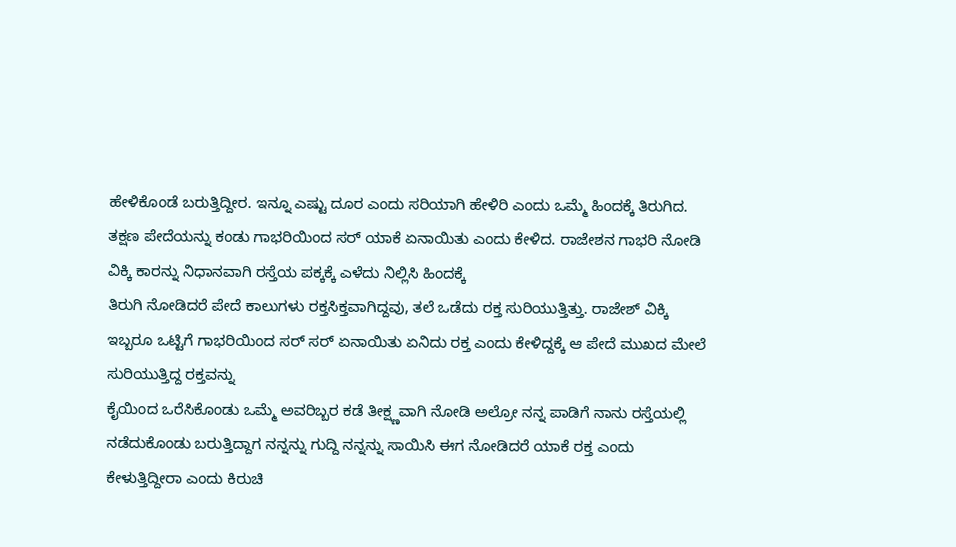ಹೇಳಿಕೊಂಡೆ ಬರುತ್ತಿದ್ದೀರ. ಇನ್ನೂ ಎಷ್ಟು ದೂರ ಎಂದು ಸರಿಯಾಗಿ ಹೇಳಿರಿ ಎಂದು ಒಮ್ಮೆ ಹಿಂದಕ್ಕೆ ತಿರುಗಿದ. ತಕ್ಷಣ ಪೇದೆಯನ್ನು ಕಂಡು ಗಾಭರಿಯಿಂದ ಸರ್ ಯಾಕೆ ಏನಾಯಿತು ಎಂದು ಕೇಳಿದ. ರಾಜೇಶನ ಗಾಭರಿ ನೋಡಿ ವಿಕ್ಕಿ ಕಾರನ್ನು ನಿಧಾನವಾಗಿ ರಸ್ತೆಯ ಪಕ್ಕಕ್ಕೆ ಎಳೆದು ನಿಲ್ಲಿಸಿ ಹಿಂದಕ್ಕೆ
ತಿರುಗಿ ನೋಡಿದರೆ ಪೇದೆ ಕಾಲುಗಳು ರಕ್ತಸಿಕ್ತವಾಗಿದ್ದವು, ತಲೆ ಒಡೆದು ರಕ್ತ ಸುರಿಯುತ್ತಿತ್ತು. ರಾಜೇಶ್ ವಿಕ್ಕಿ ಇಬ್ಬರೂ ಒಟ್ಟಿಗೆ ಗಾಭರಿಯಿಂದ ಸರ್ ಸರ್ ಏನಾಯಿತು ಏನಿದು ರಕ್ತ ಎಂದು ಕೇಳಿದ್ದಕ್ಕೆ ಆ ಪೇದೆ ಮುಖದ ಮೇಲೆ ಸುರಿಯುತ್ತಿದ್ದ ರಕ್ತವನ್ನು
ಕೈಯಿಂದ ಒರೆಸಿಕೊಂಡು ಒಮ್ಮೆ ಅವರಿಬ್ಬರ ಕಡೆ ತೀಕ್ಷ್ಣವಾಗಿ ನೋಡಿ ಅಲ್ರೋ ನನ್ನ ಪಾಡಿಗೆ ನಾನು ರಸ್ತೆಯಲ್ಲಿ ನಡೆದುಕೊಂಡು ಬರುತ್ತಿದ್ದಾಗ ನನ್ನನ್ನು ಗುದ್ದಿ ನನ್ನನ್ನು ಸಾಯಿಸಿ ಈಗ ನೋಡಿದರೆ ಯಾಕೆ ರಕ್ತ ಎಂದು ಕೇಳುತ್ತಿದ್ದೀರಾ ಎಂದು ಕಿರುಚಿ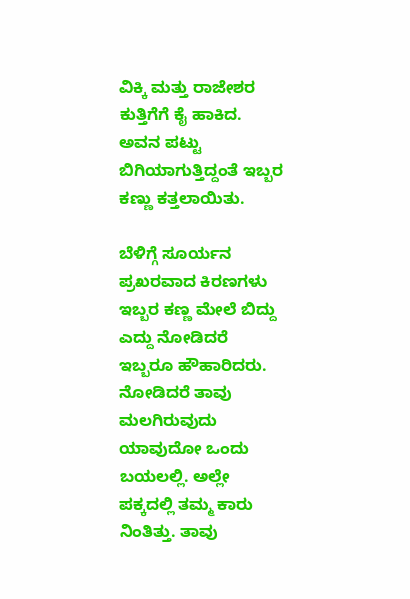ವಿಕ್ಕಿ ಮತ್ತು ರಾಜೇಶರ ಕುತ್ತಿಗೆಗೆ ಕೈ ಹಾಕಿದ. ಅವನ ಪಟ್ಟು ಬಿಗಿಯಾಗುತ್ತಿದ್ದಂತೆ ಇಬ್ಬರ ಕಣ್ಣು ಕತ್ತಲಾಯಿತು.

ಬೆಳಿಗ್ಗೆ ಸೂರ್ಯನ ಪ್ರಖರವಾದ ಕಿರಣಗಳು ಇಬ್ಬರ ಕಣ್ಣ ಮೇಲೆ ಬಿದ್ದು ಎದ್ದು ನೋಡಿದರೆ ಇಬ್ಬರೂ ಹೌಹಾರಿದರು. ನೋಡಿದರೆ ತಾವು ಮಲಗಿರುವುದು ಯಾವುದೋ ಒಂದು ಬಯಲಲ್ಲಿ. ಅಲ್ಲೇ ಪಕ್ಕದಲ್ಲಿ ತಮ್ಮ ಕಾರು ನಿಂತಿತ್ತು. ತಾವು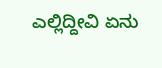ಎಲ್ಲಿದ್ದೀವಿ ಏನು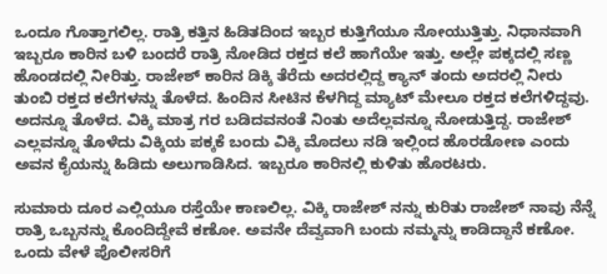ಒಂದೂ ಗೊತ್ತಾಗಲಿಲ್ಲ. ರಾತ್ರಿ ಕತ್ತಿನ ಹಿಡಿತದಿಂದ ಇಬ್ಬರ ಕುತ್ತಿಗೆಯೂ ನೋಯುತ್ತಿತ್ತು. ನಿಧಾನವಾಗಿ ಇಬ್ಬರೂ ಕಾರಿನ ಬಳಿ ಬಂದರೆ ರಾತ್ರಿ ನೋಡಿದ ರಕ್ತದ ಕಲೆ ಹಾಗೆಯೇ ಇತ್ತು. ಅಲ್ಲೇ ಪಕ್ಕದಲ್ಲಿ ಸಣ್ಣ ಹೊಂಡದಲ್ಲಿ ನೀರಿತ್ತು. ರಾಜೇಶ್ ಕಾರಿನ ಡಿಕ್ಕಿ ತೆರೆದು ಅದರಲ್ಲಿದ್ದ ಕ್ಯಾನ್ ತಂದು ಅದರಲ್ಲಿ ನೀರು ತುಂಬಿ ರಕ್ತದ ಕಲೆಗಳನ್ನು ತೊಳೆದ. ಹಿಂದಿನ ಸೀಟಿನ ಕೆಳಗಿದ್ದ ಮ್ಯಾಟ್ ಮೇಲೂ ರಕ್ತದ ಕಲೆಗಳಿದ್ದವು. ಅದನ್ನೂ ತೊಳೆದ. ವಿಕ್ಕಿ ಮಾತ್ರ ಗರ ಬಡಿದವನಂತೆ ನಿಂತು ಅದೆಲ್ಲವನ್ನೂ ನೋಡುತ್ತಿದ್ದ. ರಾಜೇಶ್ ಎಲ್ಲವನ್ನೂ ತೊಳೆದು ವಿಕ್ಕಿಯ ಪಕ್ಕಕೆ ಬಂದು ವಿಕ್ಕಿ ಮೊದಲು ನಡಿ ಇಲ್ಲಿಂದ ಹೊರಡೋಣ ಎಂದು ಅವನ ಕೈಯನ್ನು ಹಿಡಿದು ಅಲುಗಾಡಿಸಿದ. ಇಬ್ಬರೂ ಕಾರಿನಲ್ಲಿ ಕುಳಿತು ಹೊರಟರು.

ಸುಮಾರು ದೂರ ಎಲ್ಲಿಯೂ ರಸ್ತೆಯೇ ಕಾಣಲಿಲ್ಲ. ವಿಕ್ಕಿ ರಾಜೇಶ್ ನನ್ನು ಕುರಿತು ರಾಜೇಶ್ ನಾವು ನೆನ್ನೆ ರಾತ್ರಿ ಒಬ್ಬನನ್ನು ಕೊಂದಿದ್ದೇವೆ ಕಣೋ. ಅವನೇ ದೆವ್ವವಾಗಿ ಬಂದು ನಮ್ಮನ್ನು ಕಾಡಿದ್ದಾನೆ ಕಣೋ. ಒಂದು ವೇಳೆ ಪೊಲೀಸರಿಗೆ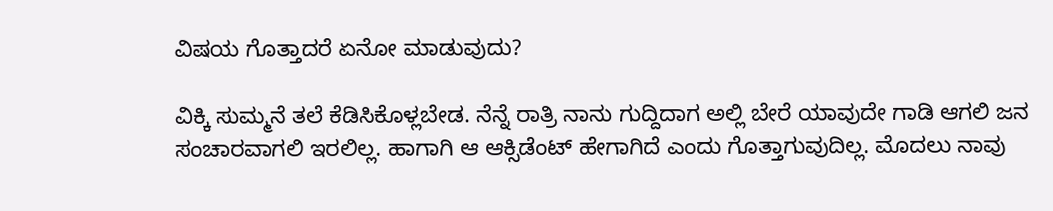ವಿಷಯ ಗೊತ್ತಾದರೆ ಏನೋ ಮಾಡುವುದು?

ವಿಕ್ಕಿ ಸುಮ್ಮನೆ ತಲೆ ಕೆಡಿಸಿಕೊಳ್ಲಬೇಡ. ನೆನ್ನೆ ರಾತ್ರಿ ನಾನು ಗುದ್ದಿದಾಗ ಅಲ್ಲಿ ಬೇರೆ ಯಾವುದೇ ಗಾಡಿ ಆಗಲಿ ಜನ ಸಂಚಾರವಾಗಲಿ ಇರಲಿಲ್ಲ. ಹಾಗಾಗಿ ಆ ಆಕ್ಸಿಡೆಂಟ್ ಹೇಗಾಗಿದೆ ಎಂದು ಗೊತ್ತಾಗುವುದಿಲ್ಲ. ಮೊದಲು ನಾವು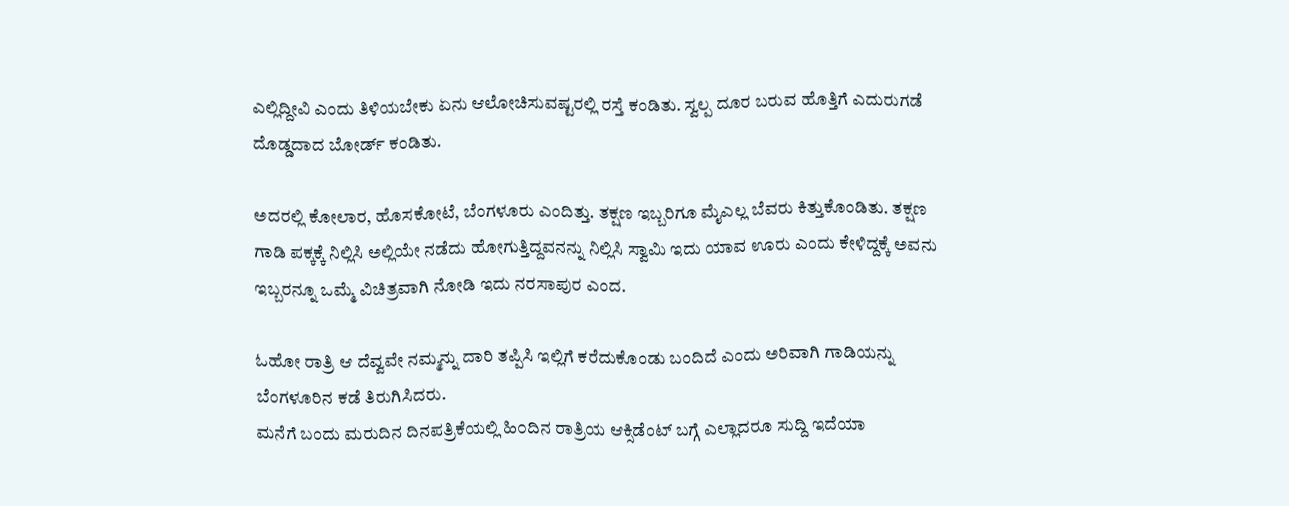ಎಲ್ಲಿದ್ದೀವಿ ಎಂದು ತಿಳಿಯಬೇಕು ಏನು ಆಲೋಚಿಸುವಷ್ಟರಲ್ಲಿ ರಸ್ತೆ ಕಂಡಿತು. ಸ್ವಲ್ಪ ದೂರ ಬರುವ ಹೊತ್ತಿಗೆ ಎದುರುಗಡೆ ದೊಡ್ಡದಾದ ಬೋರ್ಡ್ ಕಂಡಿತು.

ಅದರಲ್ಲಿ ಕೋಲಾರ, ಹೊಸಕೋಟೆ, ಬೆಂಗಳೂರು ಎಂದಿತ್ತು. ತಕ್ಷಣ ಇಬ್ಬರಿಗೂ ಮೈಎಲ್ಲ ಬೆವರು ಕಿತ್ತುಕೊಂಡಿತು. ತಕ್ಷಣ ಗಾಡಿ ಪಕ್ಕಕ್ಕೆ ನಿಲ್ಲಿಸಿ ಅಲ್ಲಿಯೇ ನಡೆದು ಹೋಗುತ್ತಿದ್ದವನನ್ನು ನಿಲ್ಲಿಸಿ ಸ್ವಾಮಿ ಇದು ಯಾವ ಊರು ಎಂದು ಕೇಳಿದ್ದಕ್ಕೆ ಅವನು ಇಬ್ಬರನ್ನೂ ಒಮ್ಮೆ ವಿಚಿತ್ರವಾಗಿ ನೋಡಿ ಇದು ನರಸಾಪುರ ಎಂದ.

ಓಹೋ ರಾತ್ರಿ ಆ ದೆವ್ವವೇ ನಮ್ಮನ್ನು ದಾರಿ ತಪ್ಪಿಸಿ ಇಲ್ಲಿಗೆ ಕರೆದುಕೊಂಡು ಬಂದಿದೆ ಎಂದು ಅರಿವಾಗಿ ಗಾಡಿಯನ್ನು ಬೆಂಗಳೂರಿನ ಕಡೆ ತಿರುಗಿಸಿದರು.
ಮನೆಗೆ ಬಂದು ಮರುದಿನ ದಿನಪತ್ರಿಕೆಯಲ್ಲಿ ಹಿ೦ದಿನ ರಾತ್ರಿಯ ಆಕ್ಸಿಡೆಂಟ್ ಬಗ್ಗೆ ಎಲ್ಲಾದರೂ ಸುದ್ದಿ ಇದೆಯಾ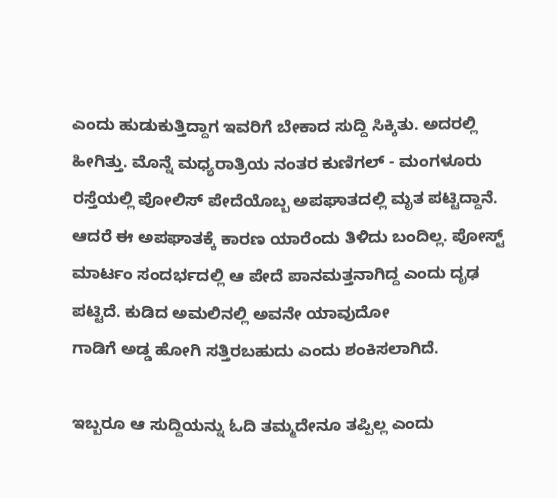ಎಂದು ಹುಡುಕುತ್ತಿದ್ದಾಗ ಇವರಿಗೆ ಬೇಕಾದ ಸುದ್ದಿ ಸಿಕ್ಕಿತು. ಅದರಲ್ಲಿ ಹೀಗಿತ್ತು. ಮೊನ್ನೆ ಮಧ್ಯರಾತ್ರಿಯ ನಂತರ ಕುಣಿಗಲ್ - ಮಂಗಳೂರು ರಸ್ತೆಯಲ್ಲಿ ಪೋಲಿಸ್ ಪೇದೆಯೊಬ್ಬ ಅಪಘಾತದಲ್ಲಿ ಮೃತ ಪಟ್ಟಿದ್ದಾನೆ. ಆದರೆ ಈ ಅಪಘಾತಕ್ಕೆ ಕಾರಣ ಯಾರೆಂದು ತಿಳಿದು ಬಂದಿಲ್ಲ. ಪೋಸ್ಟ್ ಮಾರ್ಟಂ ಸಂದರ್ಭದಲ್ಲಿ ಆ ಪೇದೆ ಪಾನಮತ್ತನಾಗಿದ್ದ ಎಂದು ದೃಢ ಪಟ್ಟಿದೆ. ಕುಡಿದ ಅಮಲಿನಲ್ಲಿ ಅವನೇ ಯಾವುದೋ
ಗಾಡಿಗೆ ಅಡ್ಡ ಹೋಗಿ ಸತ್ತಿರಬಹುದು ಎಂದು ಶಂಕಿಸಲಾಗಿದೆ.

ಇಬ್ಬರೂ ಆ ಸುದ್ದಿಯನ್ನು ಓದಿ ತಮ್ಮದೇನೂ ತಪ್ಪಿಲ್ಲ ಎಂದು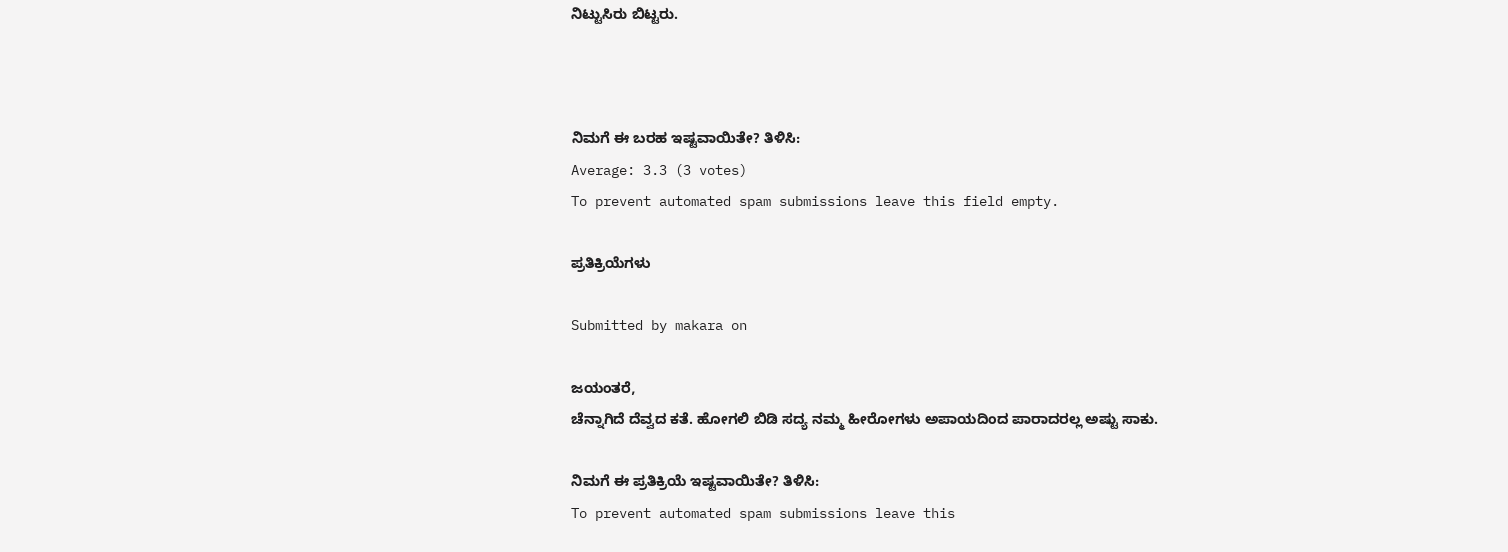ನಿಟ್ಟುಸಿರು ಬಿಟ್ಟರು.



ನಿಮಗೆ ಈ ಬರಹ ಇಷ್ಟವಾಯಿತೇ? ತಿಳಿಸಿ:
Average: 3.3 (3 votes)
To prevent automated spam submissions leave this field empty.

ಪ್ರತಿಕ್ರಿಯೆಗಳು

Submitted by makara on

ಜಯಂತರೆ,
ಚೆನ್ನಾಗಿದೆ ದೆವ್ವದ ಕತೆ. ಹೋಗಲಿ ಬಿಡಿ ಸದ್ಯ ನಮ್ಮ ಹೀರೋಗಳು ಅಪಾಯದಿಂದ ಪಾರಾದರಲ್ಲ ಅಷ್ಟು ಸಾಕು.

ನಿಮಗೆ ಈ ಪ್ರತಿಕ್ರಿಯೆ ಇಷ್ಟವಾಯಿತೇ? ತಿಳಿಸಿ:
To prevent automated spam submissions leave this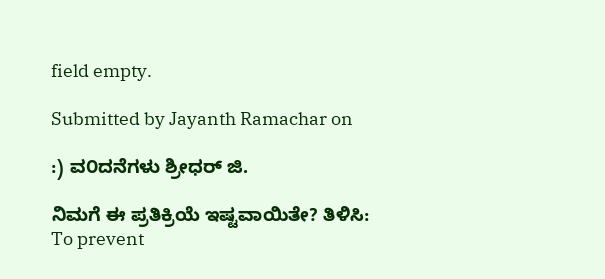field empty.

Submitted by Jayanth Ramachar on

:) ವ೦ದನೆಗಳು ಶ್ರೀಧರ್ ಜಿ.

ನಿಮಗೆ ಈ ಪ್ರತಿಕ್ರಿಯೆ ಇಷ್ಟವಾಯಿತೇ? ತಿಳಿಸಿ:
To prevent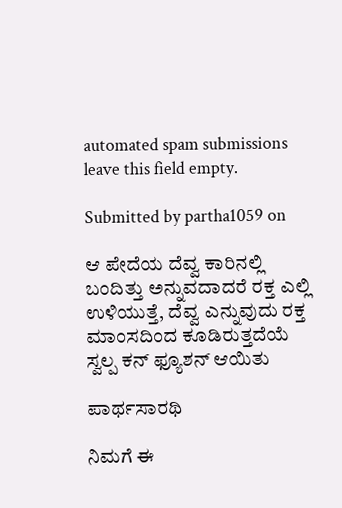automated spam submissions leave this field empty.

Submitted by partha1059 on

ಆ ಪೇದೆಯ ದೆವ್ವ ಕಾರಿನಲ್ಲಿ ಬಂದಿತ್ತು ಅನ್ನುವದಾದರೆ ರಕ್ತ ಎಲ್ಲಿ ಉಳಿಯುತ್ತೆ, ದೆವ್ವ ಎನ್ನುವುದು ರಕ್ತ ಮಾಂಸದಿಂದ ಕೂಡಿರುತ್ತದೆಯೆ ಸ್ವಲ್ಪ ಕನ್ ಫ್ಯೂಶನ್ ಆಯಿತು

ಪಾರ್ಥಸಾರಥಿ

ನಿಮಗೆ ಈ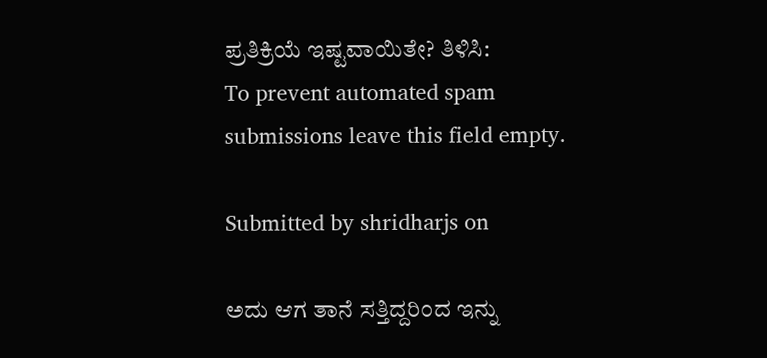ಪ್ರತಿಕ್ರಿಯೆ ಇಷ್ಟವಾಯಿತೇ? ತಿಳಿಸಿ:
To prevent automated spam submissions leave this field empty.

Submitted by shridharjs on

ಅದು ಆಗ ತಾನೆ ಸತ್ತಿದ್ದರಿಂದ ಇನ್ನು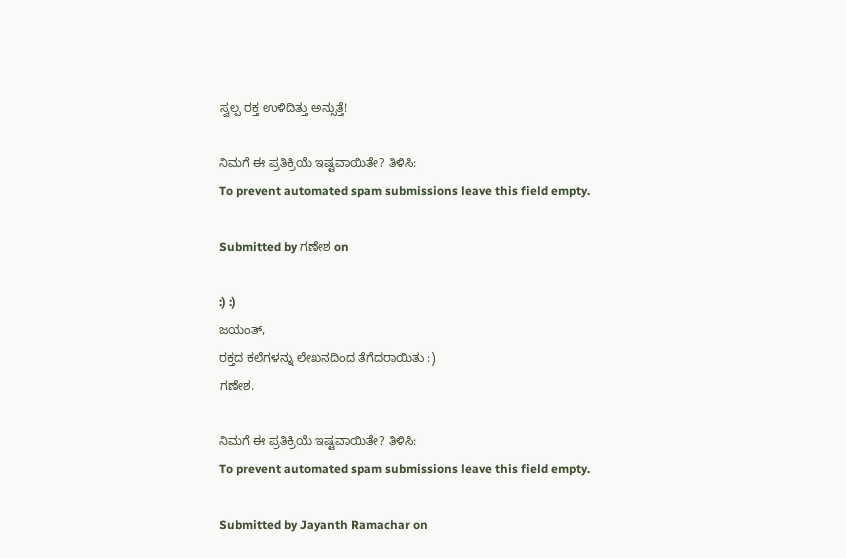ಸ್ವಲ್ಪ ರಕ್ತ ಉಳಿದಿತ್ತು ಅನ್ಸುತ್ತೆ!

ನಿಮಗೆ ಈ ಪ್ರತಿಕ್ರಿಯೆ ಇಷ್ಟವಾಯಿತೇ? ತಿಳಿಸಿ:
To prevent automated spam submissions leave this field empty.

Submitted by ಗಣೇಶ on

:) :)
ಜಯಂತ್,
ರಕ್ತದ ಕಲೆಗಳನ್ನು ಲೇಖನದಿಂದ ತೆಗೆದರಾಯಿತು :)
ಗಣೇಶ.

ನಿಮಗೆ ಈ ಪ್ರತಿಕ್ರಿಯೆ ಇಷ್ಟವಾಯಿತೇ? ತಿಳಿಸಿ:
To prevent automated spam submissions leave this field empty.

Submitted by Jayanth Ramachar on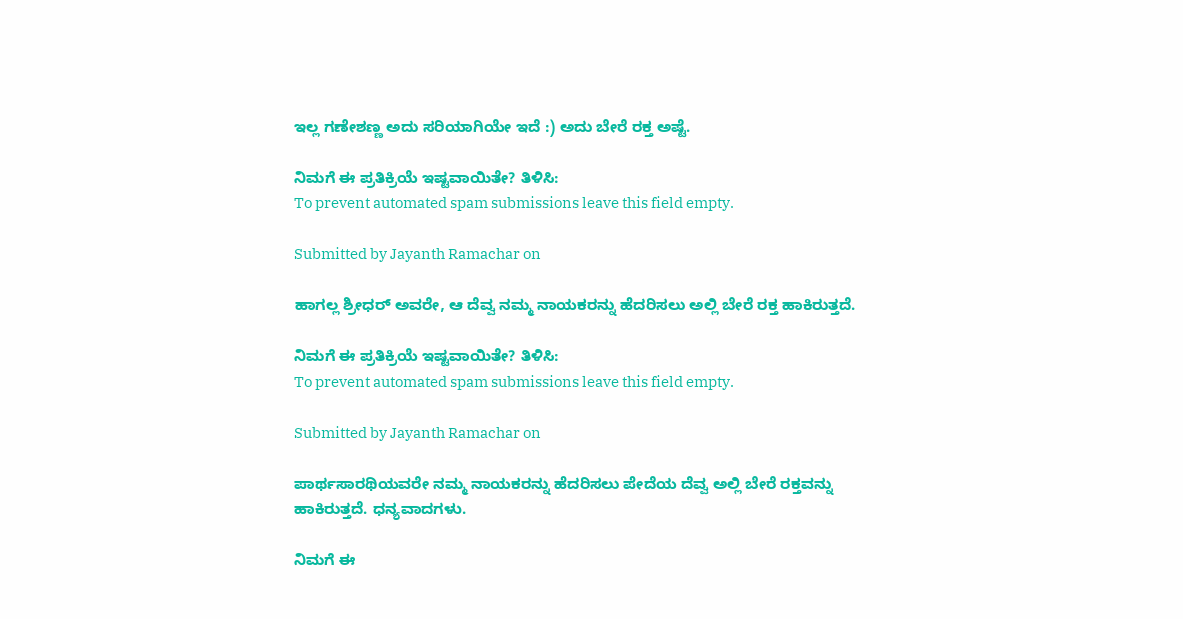ಇಲ್ಲ ಗಣೇಶಣ್ಣ ಅದು ಸರಿಯಾಗಿಯೇ ಇದೆ :) ಅದು ಬೇರೆ ರಕ್ತ ಅಷ್ಟೆ.

ನಿಮಗೆ ಈ ಪ್ರತಿಕ್ರಿಯೆ ಇಷ್ಟವಾಯಿತೇ? ತಿಳಿಸಿ:
To prevent automated spam submissions leave this field empty.

Submitted by Jayanth Ramachar on

ಹಾಗಲ್ಲ ಶ್ರೀಧರ್ ಅವರೇ, ಆ ದೆವ್ವ ನಮ್ಮ ನಾಯಕರನ್ನು ಹೆದರಿಸಲು ಅಲ್ಲಿ ಬೇರೆ ರಕ್ತ ಹಾಕಿರುತ್ತದೆ.

ನಿಮಗೆ ಈ ಪ್ರತಿಕ್ರಿಯೆ ಇಷ್ಟವಾಯಿತೇ? ತಿಳಿಸಿ:
To prevent automated spam submissions leave this field empty.

Submitted by Jayanth Ramachar on

ಪಾರ್ಥಸಾರಥಿಯವರೇ ನಮ್ಮ ನಾಯಕರನ್ನು ಹೆದರಿಸಲು ಪೇದೆಯ ದೆವ್ವ ಅಲ್ಲಿ ಬೇರೆ ರಕ್ತವನ್ನು ಹಾಕಿರುತ್ತದೆ. ಧನ್ಯವಾದಗಳು.

ನಿಮಗೆ ಈ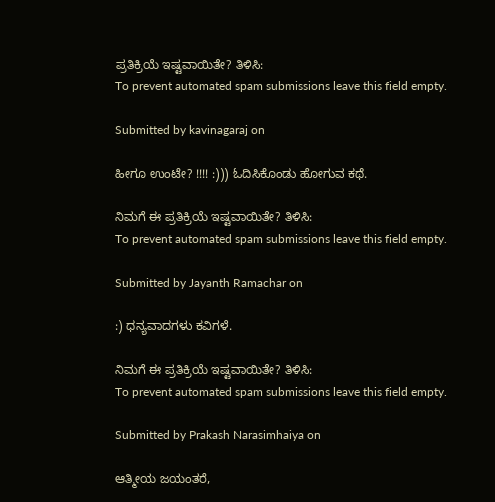ಪ್ರತಿಕ್ರಿಯೆ ಇಷ್ಟವಾಯಿತೇ? ತಿಳಿಸಿ:
To prevent automated spam submissions leave this field empty.

Submitted by kavinagaraj on

ಹೀಗೂ ಉಂಟೇ? !!!! :))) ಓದಿಸಿಕೊಂಡು ಹೋಗುವ ಕಥೆ.

ನಿಮಗೆ ಈ ಪ್ರತಿಕ್ರಿಯೆ ಇಷ್ಟವಾಯಿತೇ? ತಿಳಿಸಿ:
To prevent automated spam submissions leave this field empty.

Submitted by Jayanth Ramachar on

:) ಧನ್ಯವಾದಗಳು ಕವಿಗಳೆ.

ನಿಮಗೆ ಈ ಪ್ರತಿಕ್ರಿಯೆ ಇಷ್ಟವಾಯಿತೇ? ತಿಳಿಸಿ:
To prevent automated spam submissions leave this field empty.

Submitted by Prakash Narasimhaiya on

ಆತ್ಮೀಯ ಜಯಂತರೆ,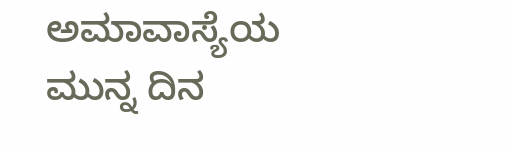ಅಮಾವಾಸ್ಯೆಯ ಮುನ್ನ ದಿನ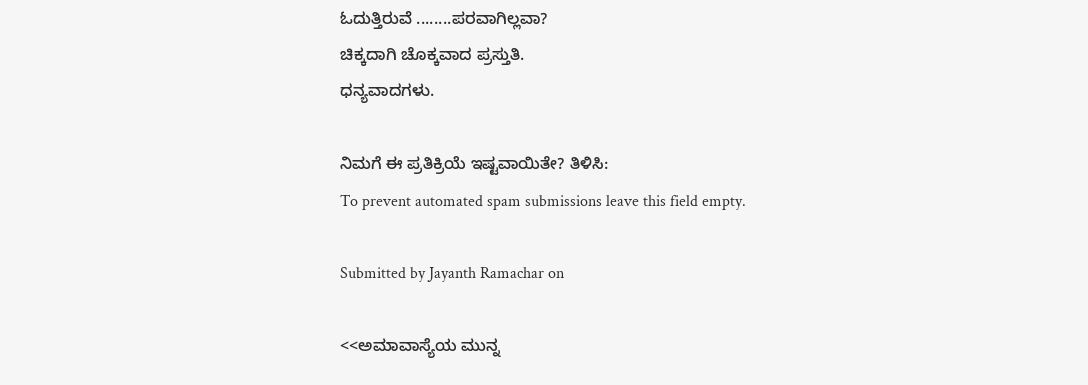ಓದುತ್ತಿರುವೆ ........ಪರವಾಗಿಲ್ಲವಾ?
ಚಿಕ್ಕದಾಗಿ ಚೊಕ್ಕವಾದ ಪ್ರಸ್ತುತಿ.
ಧನ್ಯವಾದಗಳು.

ನಿಮಗೆ ಈ ಪ್ರತಿಕ್ರಿಯೆ ಇಷ್ಟವಾಯಿತೇ? ತಿಳಿಸಿ:
To prevent automated spam submissions leave this field empty.

Submitted by Jayanth Ramachar on

<<ಅಮಾವಾಸ್ಯೆಯ ಮುನ್ನ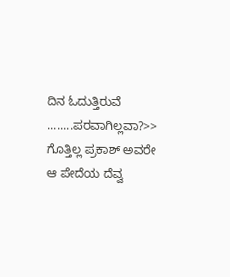ದಿನ ಓದುತ್ತಿರುವೆ ........ಪರವಾಗಿಲ್ಲವಾ?>> ಗೊತ್ತಿಲ್ಲ ಪ್ರಕಾಶ್ ಅವರೇ ಆ ಪೇದೆಯ ದೆವ್ವ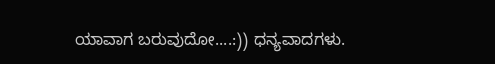ಯಾವಾಗ ಬರುವುದೋ....:)) ಧನ್ಯವಾದಗಳು.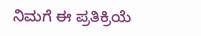ನಿಮಗೆ ಈ ಪ್ರತಿಕ್ರಿಯೆ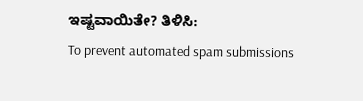ಇಷ್ಟವಾಯಿತೇ? ತಿಳಿಸಿ:
To prevent automated spam submissions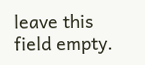leave this field empty.